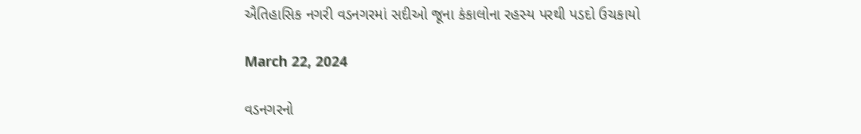ઐતિહાસિક નગરી વડનગરમાં સદીઓ જૂના કંકાલોના રહસ્ય પરથી પડદો ઉચકાયો

March 22, 2024

વડનગરનો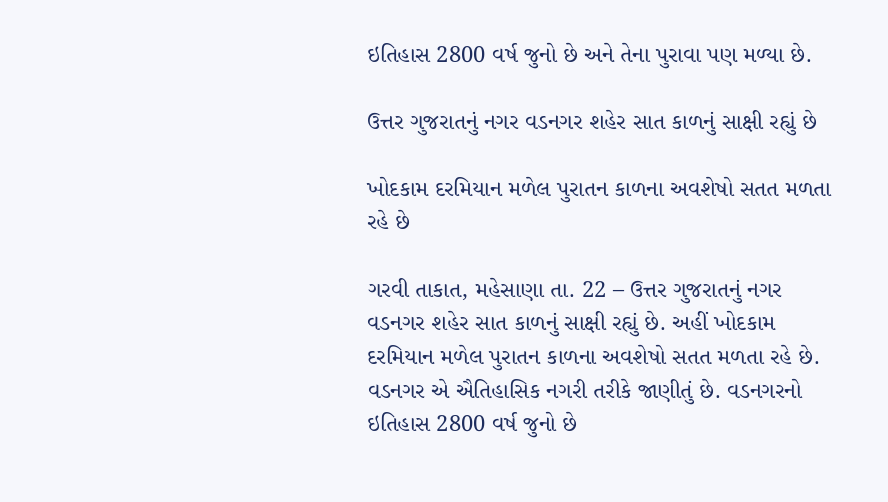ઇતિહાસ 2800 વર્ષ જુનો છે અને તેના પુરાવા પણ મળ્યા છે.

ઉત્તર ગુજરાતનું નગર વડનગર શહેર સાત કાળનું સાક્ષી રહ્યું છે

ખોદકામ દરમિયાન મળેલ પુરાતન કાળના અવશેષો સતત મળતા રહે છે

ગરવી તાકાત, મહેસાણા તા. 22 – ઉત્તર ગુજરાતનું નગર વડનગર શહેર સાત કાળનું સાક્ષી રહ્યું છે. અહીં ખોદકામ દરમિયાન મળેલ પુરાતન કાળના અવશેષો સતત મળતા રહે છે. વડનગર એ ઐતિહાસિક નગરી તરીકે જાણીતું છે. વડનગરનો ઇતિહાસ 2800 વર્ષ જુનો છે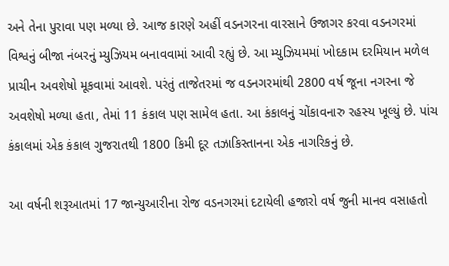અને તેના પુરાવા પણ મળ્યા છે. આજ કારણે અહીં વડનગરના વારસાને ઉજાગર કરવા વડનગરમાં વિશ્વનું બીજા નંબરનું મ્યુઝિયમ બનાવવામાં આવી રહ્યું છે. આ મ્યુઝિયમમાં ખોદકામ દરમિયાન મળેલ પ્રાચીન અવશેષો મૂકવામાં આવશે. પરંતું તાજેતરમાં જ વડનગરમાંથી 2800 વર્ષ જૂના નગરના જે અવશેષો મળ્યા હતા, તેમાં 11 કંકાલ પણ સામેલ હતા. આ કંકાલનું ચોંકાવનારુ રહસ્ય ખૂલ્યું છે. પાંચ કંકાલમાં એક કંકાલ ગુજરાતથી 1800 કિમી દૂર તઝાકિસ્તાનના એક નાગરિકનું છે.

આ વર્ષની શરૂઆતમાં 17 જાન્યુઆરીના રોજ વડનગરમાં દટાયેલી હજારો વર્ષ જુની માનવ વસાહતો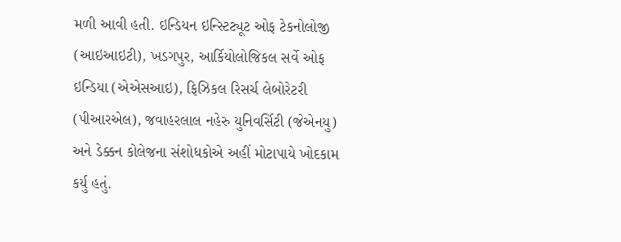મળી આવી હતી. ઇન્ડિયન ઇન્સ્ટિટ્યૂટ ઓફ ટેકનોલોજી (આઇઆઇટી), ખડગપુર, આર્કિયોલોજિકલ સર્વે ઓફ ઇન્ડિયા (એએસઆઇ), ફિઝિકલ રિસર્ચ લેબોરેટરી (પીઆરએલ), જવાહરલાલ નહેરુ યુનિવર્સિટી (જેએનયુ) અને ડેક્કન કોલેજના સંશોધકોએ અહીં મોટાપાયે ખોદકામ કર્યુ હતું.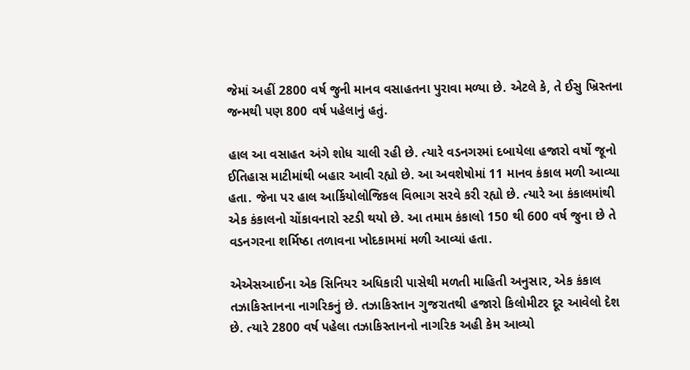જેમાં અહીં 2800 વર્ષ જુની માનવ વસાહતના પુરાવા મળ્યા છે. એટલે કે, તે ઈસુ ખ્રિસ્તના જન્મથી પણ 800 વર્ષ પહેલાનું હતું.

હાલ આ વસાહત અંગે શોધ ચાલી રહી છે. ત્યારે વડનગરમાં દબાયેલા હજારો વર્ષો જૂનો ઈતિહાસ માટીમાંથી બહાર આવી રહ્યો છે. આ અવશેષોમાં 11 માનવ કંકાલ મળી આવ્યા હતા. જેના પર હાલ આર્કિયોલોજિકલ વિભાગ સરવે કરી રહ્યો છે. ત્યારે આ કંકાલમાંથી એક કંકાલનો ચોંકાવનારો સ્ટડી થયો છે. આ તમામ કંકાલો 150 થી 600 વર્ષ જુના છે તે વડનગરના શર્મિષ્ઠા તળાવના ખોદકામમાં મળી આવ્યાં હતા.

એએસઆઈના એક સિનિયર અધિકારી પાસેથી મળતી માહિતી અનુસાર, એક કંકાલ તઝાકિસ્તાનના નાગરિકનું છે. તઝાકિસ્તાન ગુજરાતથી હજારો કિલોમીટર દૂર આવેલો દેશ છે. ત્યારે 2800 વર્ષ પહેલા તઝાકિસ્તાનનો નાગરિક અહી કેમ આવ્યો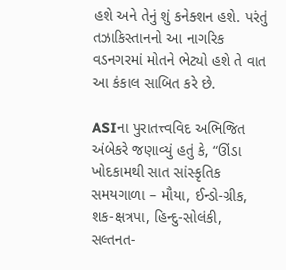હશે અને તેનું શું કનેક્શન હશે. પરંતું તઝાકિસ્તાનનો આ નાગરિક વડનગરમાં મોતને ભેટ્યો હશે તે વાત આ કંકાલ સાબિત કરે છે.

ASIના પુરાતત્ત્વવિદ અભિજિત અંબેકરે જણાવ્યું હતું કે, “ઊંડા ખોદકામથી સાત સાંસ્કૃતિક સમયગાળા – મૌયા, ઈન્ડો-ગ્રીક, શક-ક્ષત્રપા, હિન્દુ-સોલંકી, સલ્તનત-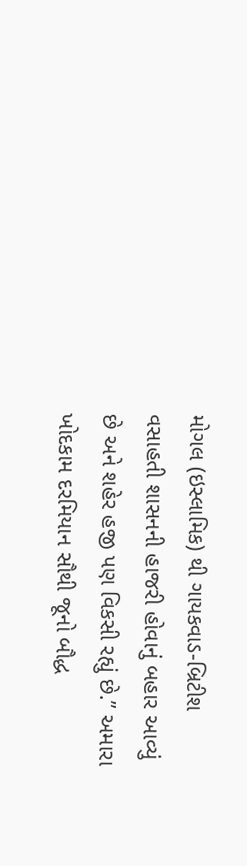મોગલ (ઇસ્લામિક) થી ગાયકવાડ-બ્રિટીશ વસાહતી શાસનની હાજરી હોવાનું બહાર આવ્યું છે અને શહેર હજી પણ વિકસી રહ્યું છે.” અમારા ખોદકામ દરમિયાન સૌથી જૂનો બૌદ્ધ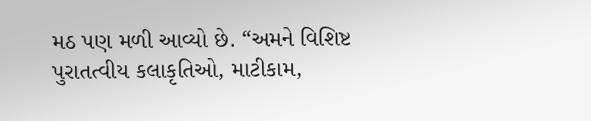મઠ પણ મળી આવ્યો છે. “અમને વિશિષ્ટ પુરાતત્વીય કલાકૃતિઓ, માટીકામ,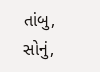તાંબુ, સોનું,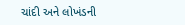ચાંદી અને લોખંડની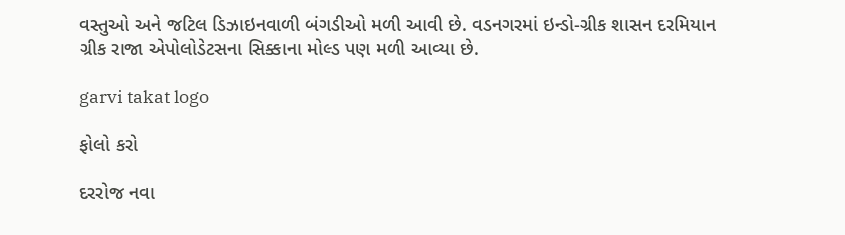વસ્તુઓ અને જટિલ ડિઝાઇનવાળી બંગડીઓ મળી આવી છે. વડનગરમાં ઇન્ડો-ગ્રીક શાસન દરમિયાન ગ્રીક રાજા એપોલોડેટસના સિક્કાના મોલ્ડ પણ મળી આવ્યા છે.

garvi takat logo

ફોલો કરો

દરરોજ નવા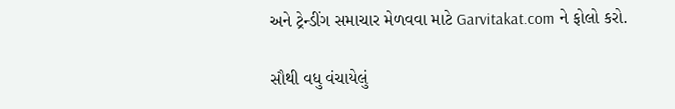અને ટ્રેન્ડીંગ સમાચાર મેળવવા માટે Garvitakat.com ને ફોલો કરો.

સૌથી વધુ વંચાયેલું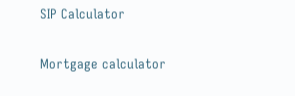SIP Calculator

Mortgage calculator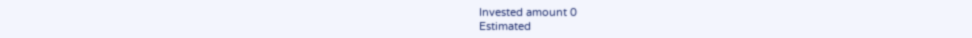Invested amount 0
Estimated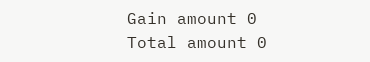Gain amount 0
Total amount 0